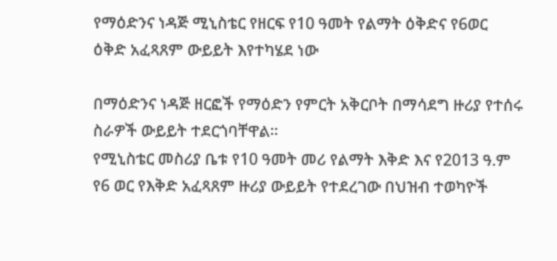የማዕድንና ነዳጅ ሚኒስቴር የዘርፍ የ10 ዓመት የልማት ዕቅድና የ6ወር ዕቅድ አፈጻጸም ውይይት እየተካሄደ ነው

በማዕድንና ነዳጅ ዘርፎች የማዕድን የምርት አቅርቦት በማሳደግ ዙሪያ የተሰሩ ስራዎች ውይይት ተደርጎባቸዋል፡፡
የሚኒስቴር መስሪያ ቤቱ የ10 ዓመት መሪ የልማት እቅድ እና የ2013 ዓ.ም የ6 ወር የእቅድ አፈጻጸም ዙሪያ ውይይት የተደረገው በህዝብ ተወካዮች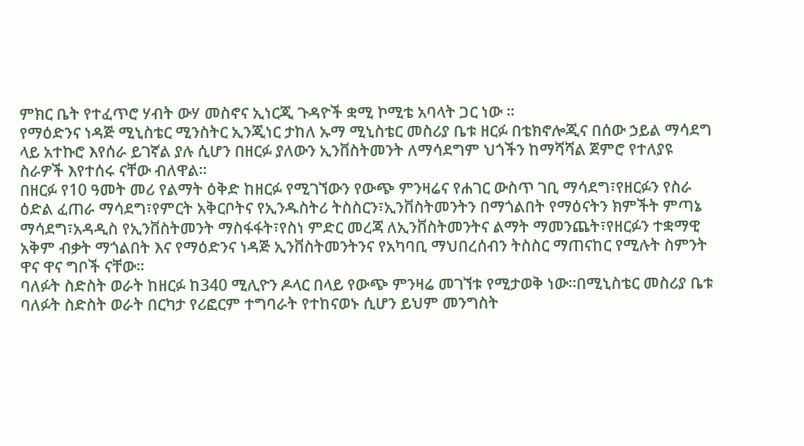ምክር ቤት የተፈጥሮ ሃብት ውሃ መስኖና ኢነርጂ ጉዳዮች ቋሚ ኮሚቴ አባላት ጋር ነው ፡፡
የማዕድንና ነዳጅ ሚኒስቴር ሚንስትር ኢንጂነር ታከለ ኡማ ሚኒስቴር መስሪያ ቤቱ ዘርፉ በቴክኖሎጂና በሰው ኃይል ማሳደግ ላይ አተኩሮ እየሰራ ይገኛል ያሉ ሲሆን በዘርፉ ያለውን ኢንቨስትመንት ለማሳደግም ህጎችን ከማሻሻል ጀምሮ የተለያዩ ስራዎች እየተሰሩ ናቸው ብለዋል፡፡
በዘርፉ የ10 ዓመት መሪ የልማት ዕቅድ ከዘርፉ የሚገኘውን የውጭ ምንዛሬና የሐገር ውስጥ ገቢ ማሳደግ፣የዘርፉን የስራ ዕድል ፈጠራ ማሳደግ፣የምርት አቅርቦትና የኢንዱስትሪ ትስስርን፣ኢንቨስትመንትን በማጎልበት የማዕናትን ክምችት ምጣኔ ማሳደግ፣አዳዲስ የኢንቨስትመንት ማስፋፋት፣የስነ ምድር መረጃ ለኢንቨስትመንትና ልማት ማመንጨት፣የዘርፉን ተቋማዊ አቅም ብቃት ማጎልበት እና የማዕድንና ነዳጅ ኢንቨስትመንትንና የአካባቢ ማህበረሰብን ትስስር ማጠናከር የሚሉት ስምንት ዋና ዋና ግቦች ናቸው፡፡
ባለፉት ስድስት ወራት ከዘርፉ ከ340 ሚሊዮን ዶላር በላይ የውጭ ምንዛሬ መገኘቱ የሚታወቅ ነው፡፡በሚኒስቴር መስሪያ ቤቱ ባለፉት ስድስት ወራት በርካታ የሪፎርም ተግባራት የተከናወኑ ሲሆን ይህም መንግስት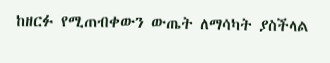ከዘርፉ የሚጠብቀውን ውጤት ለማሳካት ያስችላል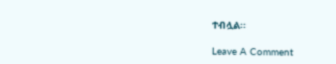ተብሏል፡፡

Leave A Comment